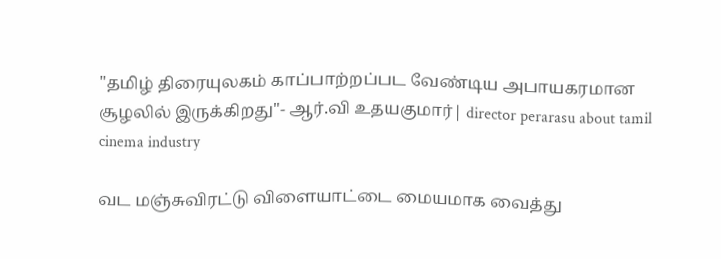"தமிழ் திரையுலகம் காப்பாற்றப்பட வேண்டிய அபாயகரமான சூழலில் இருக்கிறது"- ஆர்.வி உதயகுமார்| director perarasu about tamil cinema industry

வட மஞ்சுவிரட்டு விளையாட்டை மையமாக வைத்து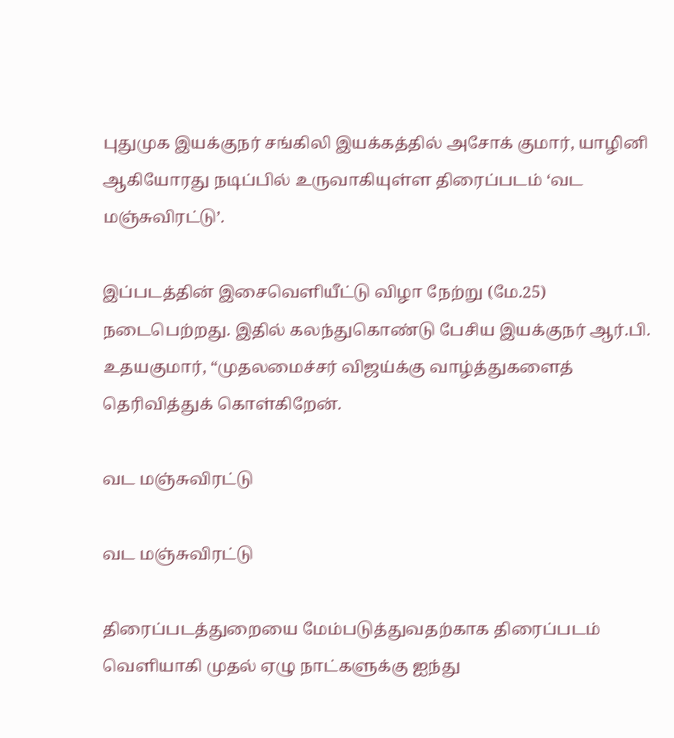புதுமுக இயக்குநர் சங்கிலி இயக்கத்தில் அசோக் குமார், யாழினி ஆகியோரது நடிப்பில் உருவாகியுள்ள திரைப்படம் ‘வட மஞ்சுவிரட்டு’.

இப்படத்தின் இசைவெளியீட்டு விழா நேற்று (மே.25) நடைபெற்றது. இதில் கலந்துகொண்டு பேசிய இயக்குநர் ஆர்.பி. உதயகுமார், “முதலமைச்சர் விஜய்க்கு வாழ்த்துகளைத் தெரிவித்துக் கொள்கிறேன்.

வட மஞ்சுவிரட்டு

வட மஞ்சுவிரட்டு

திரைப்படத்துறையை மேம்படுத்துவதற்காக திரைப்படம் வெளியாகி முதல் ஏழு நாட்களுக்கு ஐந்து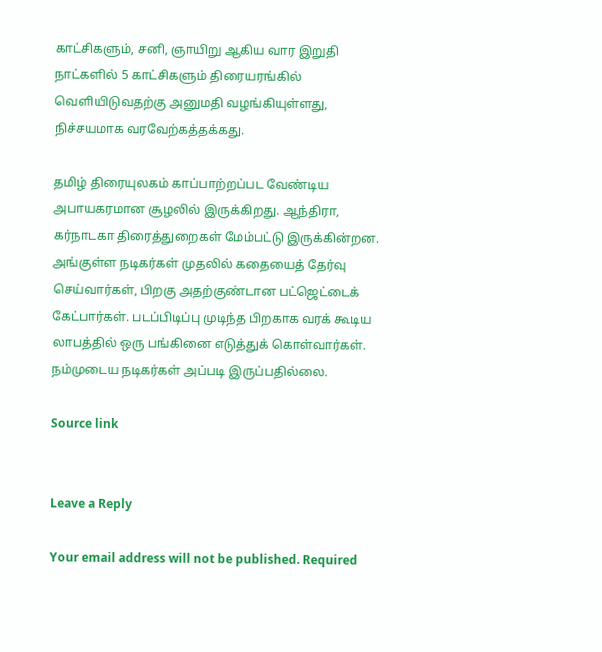காட்சிகளும், சனி, ஞாயிறு ஆகிய வார இறுதி நாட்களில் 5 காட்சிகளும் திரையரங்கில் வெளியிடுவதற்கு அனுமதி வழங்கியுள்ளது, நிச்சயமாக வரவேற்கத்தக்கது.

தமிழ் திரையுலகம் காப்பாற்றப்பட வேண்டிய அபாயகரமான சூழலில் இருக்கிறது. ஆந்திரா, கர்நாடகா திரைத்துறைகள் மேம்பட்டு இருக்கின்றன. அங்குள்ள நடிகர்கள் முதலில் கதையைத் தேர்வு செய்வார்கள், பிறகு அதற்குண்டான பட்ஜெட்டைக் கேட்பார்கள். படப்பிடிப்பு முடிந்த பிறகாக வரக் கூடிய லாபத்தில் ஒரு பங்கினை எடுத்துக் கொள்வார்கள். நம்முடைய நடிகர்கள் அப்படி இருப்பதில்லை.

Source link


Leave a Reply

Your email address will not be published. Required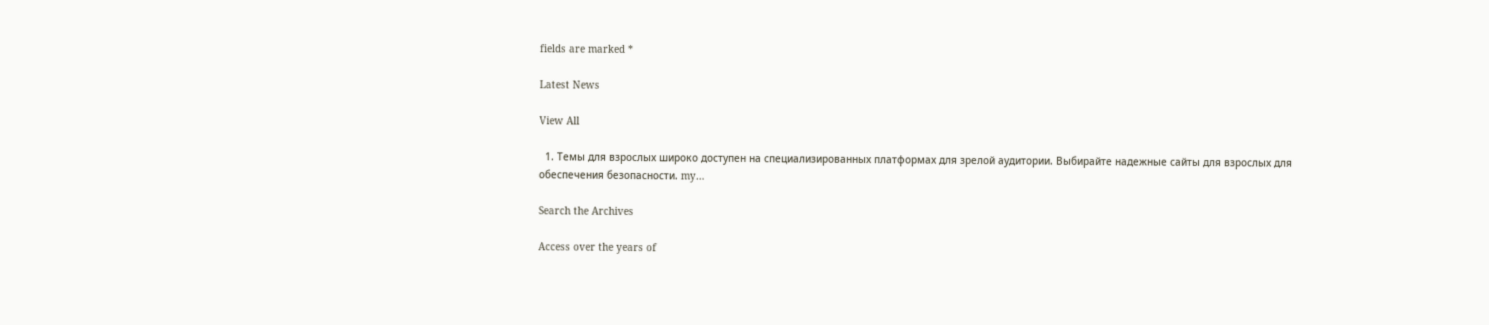fields are marked *

Latest News

View All

  1. Темы для взрослых широко доступен на специализированных платформах для зрелой аудитории. Выбирайте надежные сайты для взрослых для обеспечения безопасности. my…

Search the Archives

Access over the years of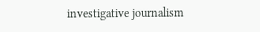investigative journalism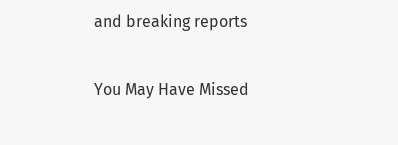and breaking reports

You May Have Missed